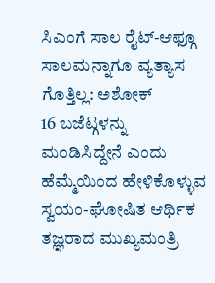ಸಿಎಂಗೆ ಸಾಲ ರೈಟ್-ಆಫ್ಗೂ ಸಾಲಮನ್ನಾಗೂ ವ್ಯತ್ಯಾಸ ಗೊತ್ತಿಲ್ಲ: ಅಶೋಕ್
16 ಬಜೆಟ್ಗಳನ್ನು ಮಂಡಿಸಿದ್ದೇನೆ ಎಂದು ಹೆಮ್ಮೆಯಿಂದ ಹೇಳಿಕೊಳ್ಳುವ ಸ್ವಯಂ-ಘೋಷಿತ ಆರ್ಥಿಕ ತಜ್ಞರಾದ ಮುಖ್ಯಮಂತ್ರಿ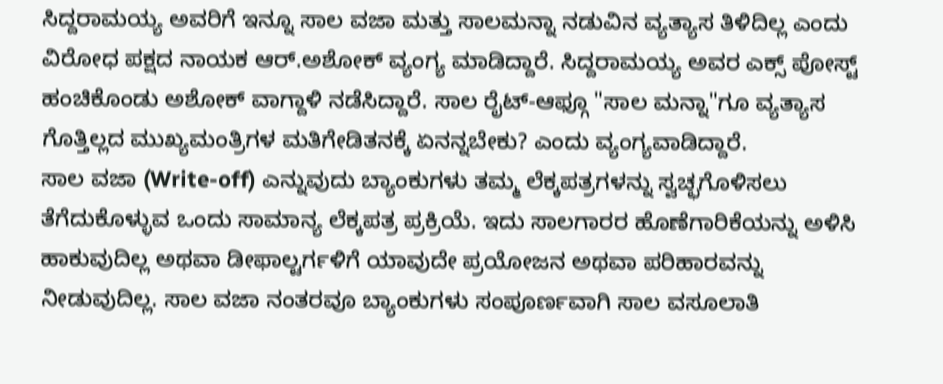ಸಿದ್ದರಾಮಯ್ಯ ಅವರಿಗೆ ಇನ್ನೂ ಸಾಲ ವಜಾ ಮತ್ತು ಸಾಲಮನ್ನಾ ನಡುವಿನ ವ್ಯತ್ಯಾಸ ತಿಳಿದಿಲ್ಲ ಎಂದು ವಿರೋಧ ಪಕ್ಷದ ನಾಯಕ ಆರ್.ಅಶೋಕ್ ವ್ಯಂಗ್ಯ ಮಾಡಿದ್ದಾರೆ. ಸಿದ್ದರಾಮಯ್ಯ ಅವರ ಎಕ್ಸ್ ಪೋಸ್ಟ್ ಹಂಚಿಕೊಂಡು ಅಶೋಕ್ ವಾಗ್ದಾಳಿ ನಡೆಸಿದ್ದಾರೆ. ಸಾಲ ರೈಟ್-ಆಫ್ಗೂ "ಸಾಲ ಮನ್ನಾ"ಗೂ ವ್ಯತ್ಯಾಸ ಗೊತ್ತಿಲ್ಲದ ಮುಖ್ಯಮಂತ್ರಿಗಳ ಮತಿಗೇಡಿತನಕ್ಕೆ ಏನನ್ನಬೇಕು? ಎಂದು ವ್ಯಂಗ್ಯವಾಡಿದ್ದಾರೆ.
ಸಾಲ ವಜಾ (Write-off) ಎನ್ನುವುದು ಬ್ಯಾಂಕುಗಳು ತಮ್ಮ ಲೆಕ್ಕಪತ್ರಗಳನ್ನು ಸ್ವಚ್ಛಗೊಳಿಸಲು ತೆಗೆದುಕೊಳ್ಳುವ ಒಂದು ಸಾಮಾನ್ಯ ಲೆಕ್ಕಪತ್ರ ಪ್ರಕ್ರಿಯೆ. ಇದು ಸಾಲಗಾರರ ಹೊಣೆಗಾರಿಕೆಯನ್ನು ಅಳಿಸಿ ಹಾಕುವುದಿಲ್ಲ ಅಥವಾ ಡೀಫಾಲ್ಟರ್ಗಳಿಗೆ ಯಾವುದೇ ಪ್ರಯೋಜನ ಅಥವಾ ಪರಿಹಾರವನ್ನು ನೀಡುವುದಿಲ್ಲ. ಸಾಲ ವಜಾ ನಂತರವೂ ಬ್ಯಾಂಕುಗಳು ಸಂಪೂರ್ಣವಾಗಿ ಸಾಲ ವಸೂಲಾತಿ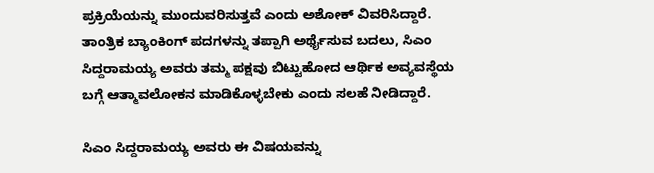ಪ್ರಕ್ರಿಯೆಯನ್ನು ಮುಂದುವರಿಸುತ್ತವೆ ಎಂದು ಅಶೋಕ್ ವಿವರಿಸಿದ್ದಾರೆ. ತಾಂತ್ರಿಕ ಬ್ಯಾಂಕಿಂಗ್ ಪದಗಳನ್ನು ತಪ್ಪಾಗಿ ಅರ್ಥೈಸುವ ಬದಲು, ಸಿಎಂ ಸಿದ್ದರಾಮಯ್ಯ ಅವರು ತಮ್ಮ ಪಕ್ಷವು ಬಿಟ್ಟುಹೋದ ಆರ್ಥಿಕ ಅವ್ಯವಸ್ಥೆಯ ಬಗ್ಗೆ ಆತ್ಮಾವಲೋಕನ ಮಾಡಿಕೊಳ್ಳಬೇಕು ಎಂದು ಸಲಹೆ ನೀಡಿದ್ದಾರೆ.

ಸಿಎಂ ಸಿದ್ದರಾಮಯ್ಯ ಅವರು ಈ ವಿಷಯವನ್ನು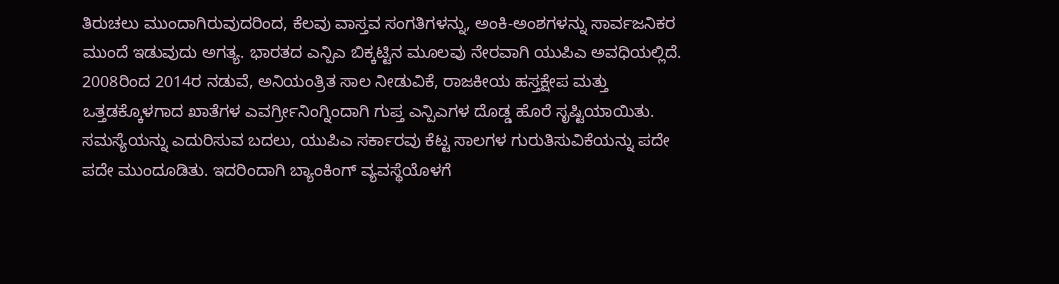ತಿರುಚಲು ಮುಂದಾಗಿರುವುದರಿಂದ, ಕೆಲವು ವಾಸ್ತವ ಸಂಗತಿಗಳನ್ನು, ಅಂಕಿ-ಅಂಶಗಳನ್ನು ಸಾರ್ವಜನಿಕರ ಮುಂದೆ ಇಡುವುದು ಅಗತ್ಯ. ಭಾರತದ ಎನ್ಪಿಎ ಬಿಕ್ಕಟ್ಟಿನ ಮೂಲವು ನೇರವಾಗಿ ಯುಪಿಎ ಅವಧಿಯಲ್ಲಿದೆ. 2008ರಿಂದ 2014ರ ನಡುವೆ, ಅನಿಯಂತ್ರಿತ ಸಾಲ ನೀಡುವಿಕೆ, ರಾಜಕೀಯ ಹಸ್ತಕ್ಷೇಪ ಮತ್ತು ಒತ್ತಡಕ್ಕೊಳಗಾದ ಖಾತೆಗಳ ಎವರ್ಗ್ರೀನಿಂಗ್ನಿಂದಾಗಿ ಗುಪ್ತ ಎನ್ಪಿಎಗಳ ದೊಡ್ಡ ಹೊರೆ ಸೃಷ್ಟಿಯಾಯಿತು. ಸಮಸ್ಯೆಯನ್ನು ಎದುರಿಸುವ ಬದಲು, ಯುಪಿಎ ಸರ್ಕಾರವು ಕೆಟ್ಟ ಸಾಲಗಳ ಗುರುತಿಸುವಿಕೆಯನ್ನು ಪದೇ ಪದೇ ಮುಂದೂಡಿತು. ಇದರಿಂದಾಗಿ ಬ್ಯಾಂಕಿಂಗ್ ವ್ಯವಸ್ಥೆಯೊಳಗೆ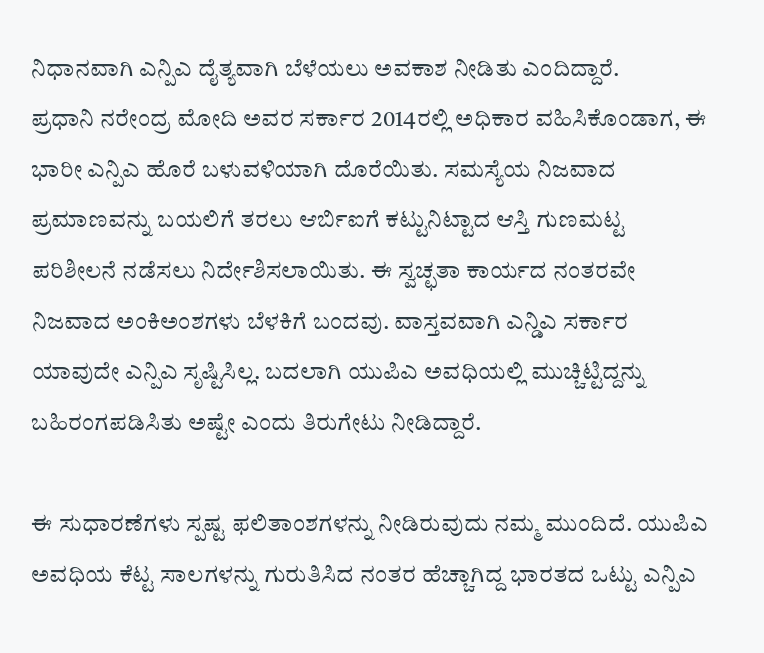ನಿಧಾನವಾಗಿ ಎನ್ಪಿಎ ದೈತ್ಯವಾಗಿ ಬೆಳೆಯಲು ಅವಕಾಶ ನೀಡಿತು ಎಂದಿದ್ದಾರೆ.
ಪ್ರಧಾನಿ ನರೇಂದ್ರ ಮೋದಿ ಅವರ ಸರ್ಕಾರ 2014ರಲ್ಲಿ ಅಧಿಕಾರ ವಹಿಸಿಕೊಂಡಾಗ, ಈ ಭಾರೀ ಎನ್ಪಿಎ ಹೊರೆ ಬಳುವಳಿಯಾಗಿ ದೊರೆಯಿತು. ಸಮಸ್ಯೆಯ ನಿಜವಾದ ಪ್ರಮಾಣವನ್ನು ಬಯಲಿಗೆ ತರಲು ಆರ್ಬಿಐಗೆ ಕಟ್ಟುನಿಟ್ಟಾದ ಆಸ್ತಿ ಗುಣಮಟ್ಟ ಪರಿಶೀಲನೆ ನಡೆಸಲು ನಿರ್ದೇಶಿಸಲಾಯಿತು. ಈ ಸ್ವಚ್ಛತಾ ಕಾರ್ಯದ ನಂತರವೇ ನಿಜವಾದ ಅಂಕಿಅಂಶಗಳು ಬೆಳಕಿಗೆ ಬಂದವು. ವಾಸ್ತವವಾಗಿ ಎನ್ಡಿಎ ಸರ್ಕಾರ ಯಾವುದೇ ಎನ್ಪಿಎ ಸೃಷ್ಟಿಸಿಲ್ಲ. ಬದಲಾಗಿ ಯುಪಿಎ ಅವಧಿಯಲ್ಲಿ ಮುಚ್ಚಿಟ್ಟಿದ್ದನ್ನು ಬಹಿರಂಗಪಡಿಸಿತು ಅಷ್ಟೇ ಎಂದು ತಿರುಗೇಟು ನೀಡಿದ್ದಾರೆ.

ಈ ಸುಧಾರಣೆಗಳು ಸ್ಪಷ್ಟ ಫಲಿತಾಂಶಗಳನ್ನು ನೀಡಿರುವುದು ನಮ್ಮ ಮುಂದಿದೆ. ಯುಪಿಎ ಅವಧಿಯ ಕೆಟ್ಟ ಸಾಲಗಳನ್ನು ಗುರುತಿಸಿದ ನಂತರ ಹೆಚ್ಚಾಗಿದ್ದ ಭಾರತದ ಒಟ್ಟು ಎನ್ಪಿಎ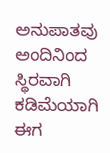ಅನುಪಾತವು ಅಂದಿನಿಂದ ಸ್ಥಿರವಾಗಿ ಕಡಿಮೆಯಾಗಿ ಈಗ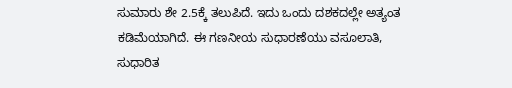ಸುಮಾರು ಶೇ 2.5ಕ್ಕೆ ತಲುಪಿದೆ. ಇದು ಒಂದು ದಶಕದಲ್ಲೇ ಅತ್ಯಂತ ಕಡಿಮೆಯಾಗಿದೆ. ಈ ಗಣನೀಯ ಸುಧಾರಣೆಯು ವಸೂಲಾತಿ, ಸುಧಾರಿತ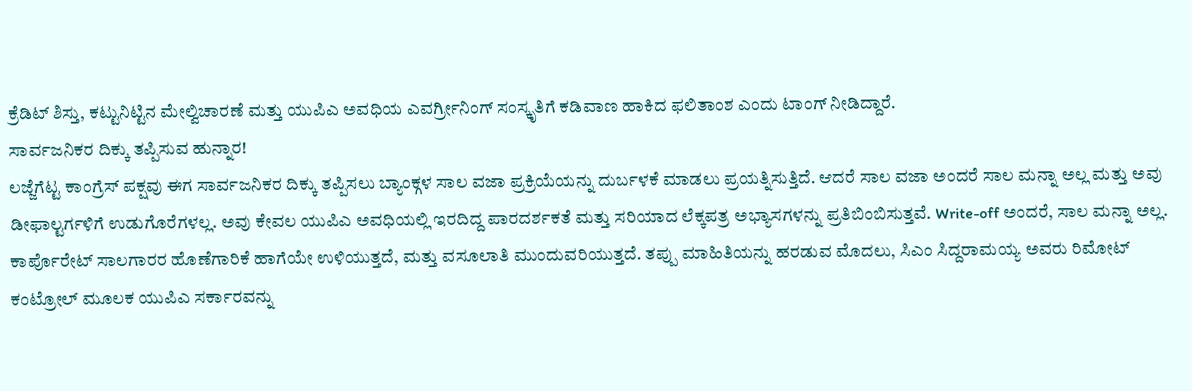ಕ್ರೆಡಿಟ್ ಶಿಸ್ತು, ಕಟ್ಟುನಿಟ್ಟಿನ ಮೇಲ್ವಿಚಾರಣೆ ಮತ್ತು ಯುಪಿಎ ಅವಧಿಯ ಎವರ್ಗ್ರೀನಿಂಗ್ ಸಂಸ್ಕೃತಿಗೆ ಕಡಿವಾಣ ಹಾಕಿದ ಫಲಿತಾಂಶ ಎಂದು ಟಾಂಗ್ ನೀಡಿದ್ದಾರೆ.
ಸಾರ್ವಜನಿಕರ ದಿಕ್ಕು ತಪ್ಪಿಸುವ ಹುನ್ನಾರ!
ಲಜ್ಜೆಗೆಟ್ಟ ಕಾಂಗ್ರೆಸ್ ಪಕ್ಷವು ಈಗ ಸಾರ್ವಜನಿಕರ ದಿಕ್ಕು ತಪ್ಪಿಸಲು ಬ್ಯಾಂಕ್ಗಳ ಸಾಲ ವಜಾ ಪ್ರಕ್ರಿಯೆಯನ್ನು ದುರ್ಬಳಕೆ ಮಾಡಲು ಪ್ರಯತ್ನಿಸುತ್ತಿದೆ. ಆದರೆ ಸಾಲ ವಜಾ ಅಂದರೆ ಸಾಲ ಮನ್ನಾ ಅಲ್ಲ ಮತ್ತು ಅವು ಡೀಫಾಲ್ಟರ್ಗಳಿಗೆ ಉಡುಗೊರೆಗಳಲ್ಲ. ಅವು ಕೇವಲ ಯುಪಿಎ ಅವಧಿಯಲ್ಲಿ ಇರದಿದ್ದ ಪಾರದರ್ಶಕತೆ ಮತ್ತು ಸರಿಯಾದ ಲೆಕ್ಕಪತ್ರ ಅಭ್ಯಾಸಗಳನ್ನು ಪ್ರತಿಬಿಂಬಿಸುತ್ತವೆ. Write-off ಅಂದರೆ, ಸಾಲ ಮನ್ನಾ ಅಲ್ಲ. ಕಾರ್ಪೊರೇಟ್ ಸಾಲಗಾರರ ಹೊಣೆಗಾರಿಕೆ ಹಾಗೆಯೇ ಉಳಿಯುತ್ತದೆ, ಮತ್ತು ವಸೂಲಾತಿ ಮುಂದುವರಿಯುತ್ತದೆ. ತಪ್ಪು ಮಾಹಿತಿಯನ್ನು ಹರಡುವ ಮೊದಲು, ಸಿಎಂ ಸಿದ್ದರಾಮಯ್ಯ ಅವರು ರಿಮೋಟ್ ಕಂಟ್ರೋಲ್ ಮೂಲಕ ಯುಪಿಎ ಸರ್ಕಾರವನ್ನು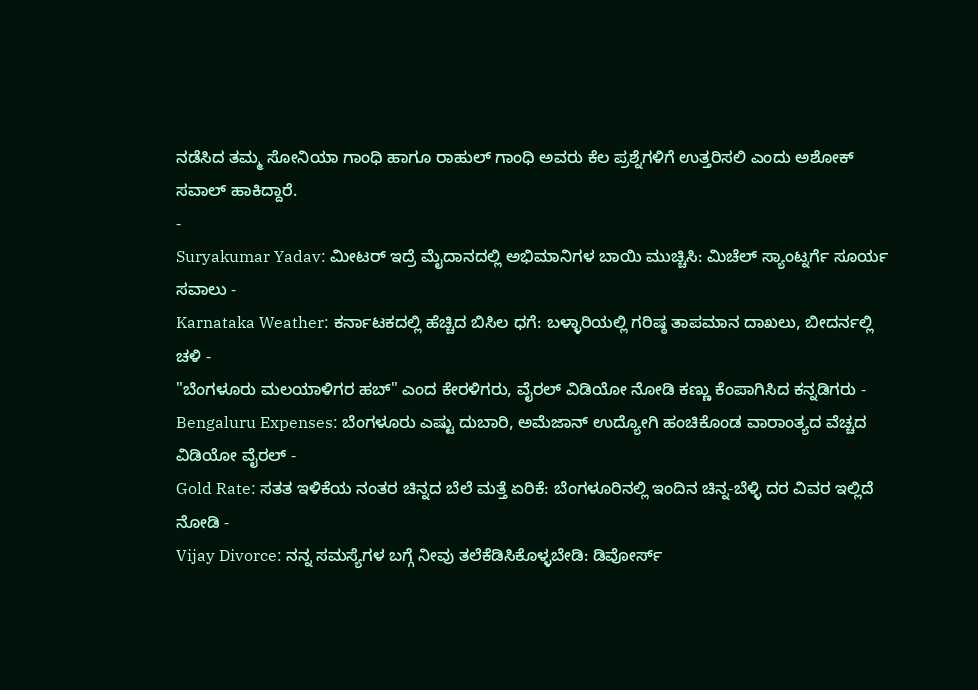ನಡೆಸಿದ ತಮ್ಮ ಸೋನಿಯಾ ಗಾಂಧಿ ಹಾಗೂ ರಾಹುಲ್ ಗಾಂಧಿ ಅವರು ಕೆಲ ಪ್ರಶ್ನೆಗಳಿಗೆ ಉತ್ತರಿಸಲಿ ಎಂದು ಅಶೋಕ್ ಸವಾಲ್ ಹಾಕಿದ್ದಾರೆ.
-
Suryakumar Yadav: ಮೀಟರ್ ಇದ್ರೆ ಮೈದಾನದಲ್ಲಿ ಅಭಿಮಾನಿಗಳ ಬಾಯಿ ಮುಚ್ಚಿಸಿ: ಮಿಚೆಲ್ ಸ್ಯಾಂಟ್ನರ್ಗೆ ಸೂರ್ಯ ಸವಾಲು -
Karnataka Weather: ಕರ್ನಾಟಕದಲ್ಲಿ ಹೆಚ್ಚಿದ ಬಿಸಿಲ ಧಗೆ: ಬಳ್ಳಾರಿಯಲ್ಲಿ ಗರಿಷ್ಠ ತಾಪಮಾನ ದಾಖಲು, ಬೀದರ್ನಲ್ಲಿ ಚಳಿ -
"ಬೆಂಗಳೂರು ಮಲಯಾಳಿಗರ ಹಬ್" ಎಂದ ಕೇರಳಿಗರು, ವೈರಲ್ ವಿಡಿಯೋ ನೋಡಿ ಕಣ್ಣು ಕೆಂಪಾಗಿಸಿದ ಕನ್ನಡಿಗರು -
Bengaluru Expenses: ಬೆಂಗಳೂರು ಎಷ್ಟು ದುಬಾರಿ, ಅಮೆಜಾನ್ ಉದ್ಯೋಗಿ ಹಂಚಿಕೊಂಡ ವಾರಾಂತ್ಯದ ವೆಚ್ಚದ ವಿಡಿಯೋ ವೈರಲ್ -
Gold Rate: ಸತತ ಇಳಿಕೆಯ ನಂತರ ಚಿನ್ನದ ಬೆಲೆ ಮತ್ತೆ ಏರಿಕೆ: ಬೆಂಗಳೂರಿನಲ್ಲಿ ಇಂದಿನ ಚಿನ್ನ-ಬೆಳ್ಳಿ ದರ ವಿವರ ಇಲ್ಲಿದೆ ನೋಡಿ -
Vijay Divorce: ನನ್ನ ಸಮಸ್ಯೆಗಳ ಬಗ್ಗೆ ನೀವು ತಲೆಕೆಡಿಸಿಕೊಳ್ಳಬೇಡಿ: ಡಿವೋರ್ಸ್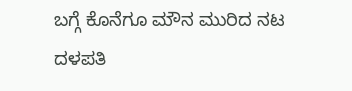ಬಗ್ಗೆ ಕೊನೆಗೂ ಮೌನ ಮುರಿದ ನಟ ದಳಪತಿ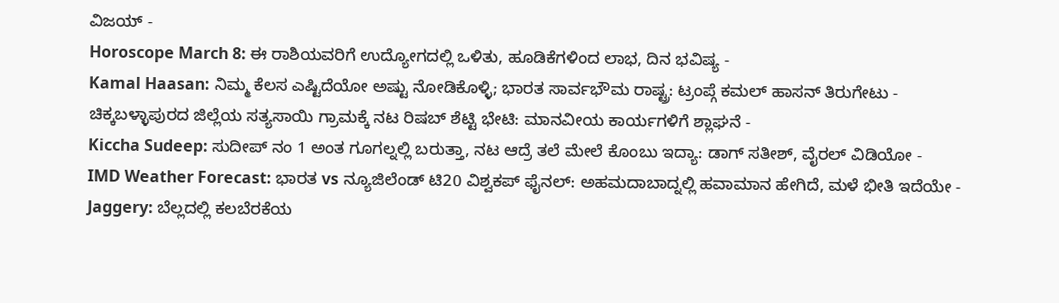ವಿಜಯ್ -
Horoscope March 8: ಈ ರಾಶಿಯವರಿಗೆ ಉದ್ಯೋಗದಲ್ಲಿ ಒಳಿತು, ಹೂಡಿಕೆಗಳಿಂದ ಲಾಭ, ದಿನ ಭವಿಷ್ಯ -
Kamal Haasan: ನಿಮ್ಮ ಕೆಲಸ ಎಷ್ಟಿದೆಯೋ ಅಷ್ಟು ನೋಡಿಕೊಳ್ಳಿ; ಭಾರತ ಸಾರ್ವಭೌಮ ರಾಷ್ಟ್ರ: ಟ್ರಂಪ್ಗೆ ಕಮಲ್ ಹಾಸನ್ ತಿರುಗೇಟು -
ಚಿಕ್ಕಬಳ್ಳಾಪುರದ ಜಿಲ್ಲೆಯ ಸತ್ಯಸಾಯಿ ಗ್ರಾಮಕ್ಕೆ ನಟ ರಿಷಬ್ ಶೆಟ್ಟಿ ಭೇಟಿ: ಮಾನವೀಯ ಕಾರ್ಯಗಳಿಗೆ ಶ್ಲಾಘನೆ -
Kiccha Sudeep: ಸುದೀಪ್ ನಂ 1 ಅಂತ ಗೂಗಲ್ನಲ್ಲಿ ಬರುತ್ತಾ, ನಟ ಆದ್ರೆ ತಲೆ ಮೇಲೆ ಕೊಂಬು ಇದ್ಯಾ: ಡಾಗ್ ಸತೀಶ್, ವೈರಲ್ ವಿಡಿಯೋ -
IMD Weather Forecast: ಭಾರತ vs ನ್ಯೂಜಿಲೆಂಡ್ ಟಿ20 ವಿಶ್ವಕಪ್ ಫೈನಲ್: ಅಹಮದಾಬಾದ್ನಲ್ಲಿ ಹವಾಮಾನ ಹೇಗಿದೆ, ಮಳೆ ಭೀತಿ ಇದೆಯೇ -
Jaggery: ಬೆಲ್ಲದಲ್ಲಿ ಕಲಬೆರಕೆಯ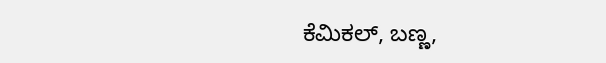ಕೆಮಿಕಲ್, ಬಣ್ಣ,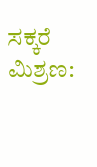ಸಕ್ಕರೆ ಮಿಶ್ರಣ: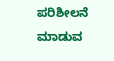ಪರಿಶೀಲನೆ ಮಾಡುವ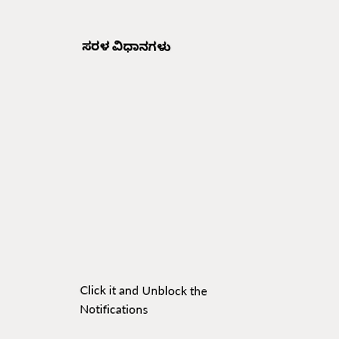ಸರಳ ವಿಧಾನಗಳು












Click it and Unblock the Notifications